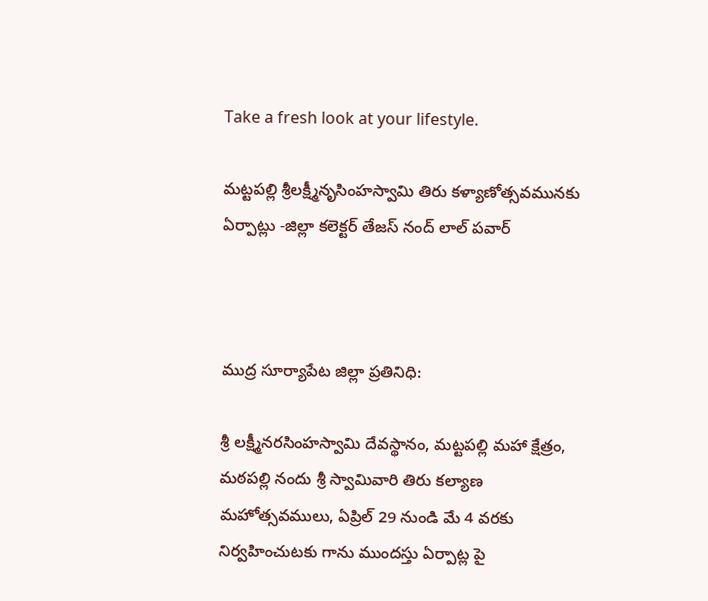Take a fresh look at your lifestyle.

మట్టపల్లి శ్రీలక్ష్మీనృసింహస్వామి తిరు కళ్యాణోత్సవమునకు ఏర్పాట్లు -జిల్లా కలెక్టర్ తేజస్ నంద్ లాల్ పవార్



ముద్ర సూర్యాపేట జిల్లా ప్రతినిధి:

శ్రీ లక్ష్మీనరసింహస్వామి దేవస్థానం, మట్టపల్లి మహా క్షేత్రం, మఠపల్లి నందు శ్రీ స్వామివారి తిరు కల్యాణ మహోత్సవములు, ఏప్రిల్ 29 నుండి మే 4 వరకు నిర్వహించుటకు గాను ముందస్తు ఏర్పాట్ల పై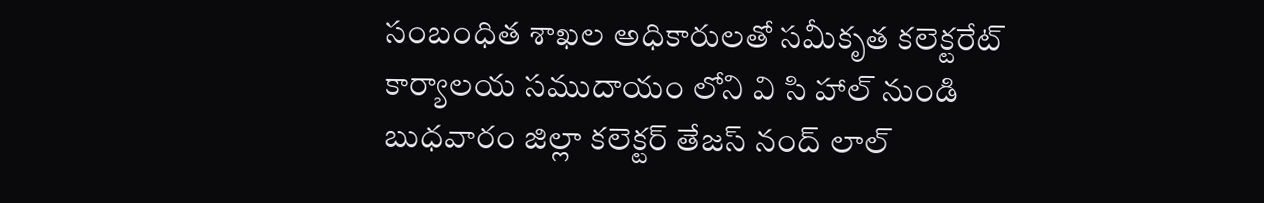సంబంధిత శాఖల అధికారులతో సమీకృత కలెక్టరేట్ కార్యాలయ సముదాయం లోని వి సి హాల్ నుండి బుధవారం జిల్లా కలెక్టర్ తేజస్ నంద్ లాల్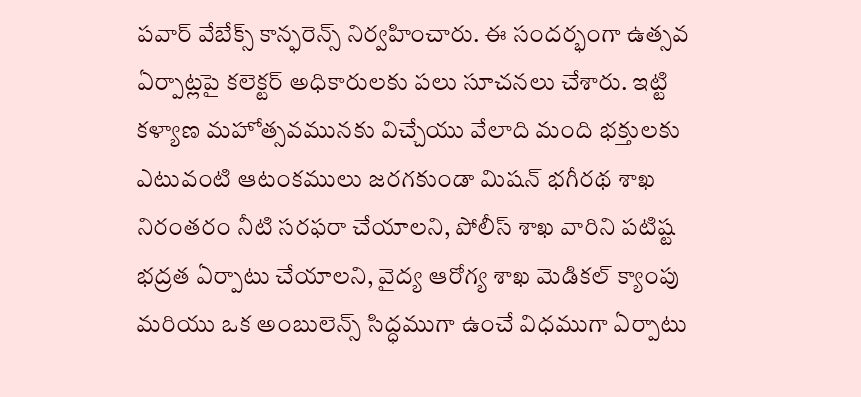పవార్ వేబేక్స్ కాన్ఫరెన్స్ నిర్వహించారు. ఈ సందర్భంగా ఉత్సవ ఏర్పాట్లపై కలెక్టర్ అధికారులకు పలు సూచనలు చేశారు. ఇట్టి కళ్యాణ మహోత్సవమునకు విచ్చేయు వేలాది మంది భక్తులకు ఎటువంటి ఆటంకములు జరగకుండా మిషన్ భగీరథ శాఖ నిరంతరం నీటి సరఫరా చేయాలని, పోలీస్ శాఖ వారిని పటిష్ట భద్రత ఏర్పాటు చేయాలని, వైద్య ఆరోగ్య శాఖ మెడికల్ క్యాంపు మరియు ఒక అంబులెన్స్ సిద్ధముగా ఉంచే విధముగా ఏర్పాటు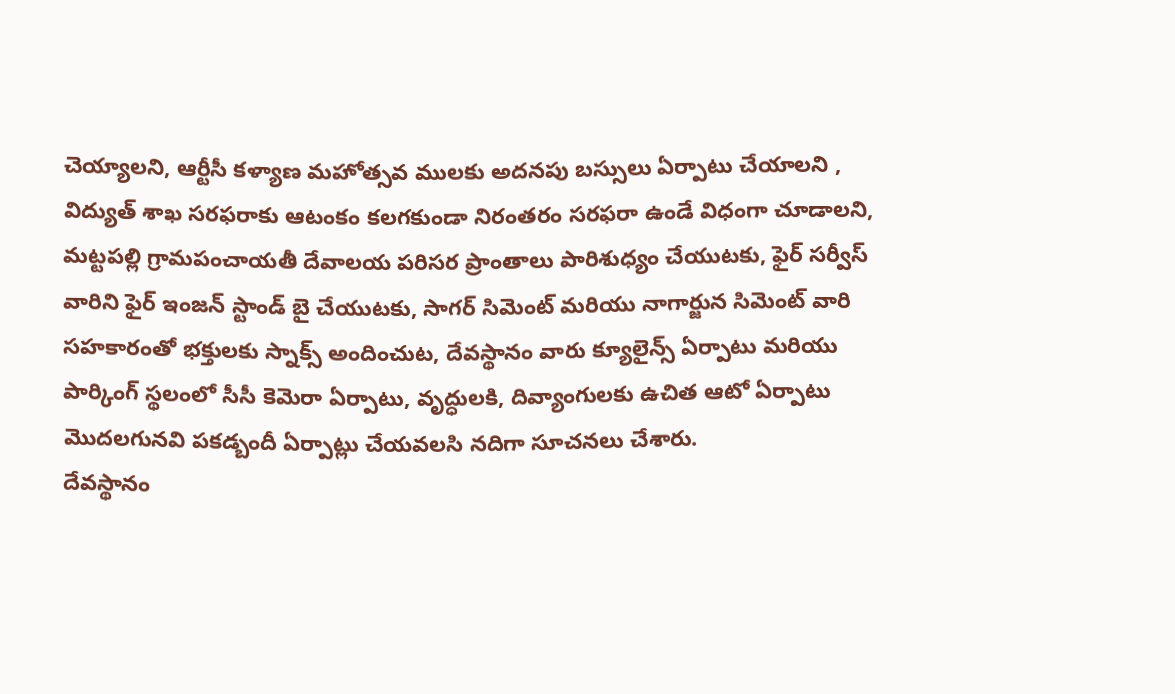చెయ్యాలని, ఆర్టీసీ కళ్యాణ మహోత్సవ ములకు అదనపు బస్సులు ఏర్పాటు చేయాలని , విద్యుత్ శాఖ సరఫరాకు ఆటంకం కలగకుండా నిరంతరం సరఫరా ఉండే విధంగా చూడాలని, మట్టపల్లి గ్రామపంచాయతీ దేవాలయ పరిసర ప్రాంతాలు పారిశుధ్యం చేయుటకు, ఫైర్ సర్వీస్ వారిని ఫైర్ ఇంజన్ స్టాండ్ బై చేయుటకు, సాగర్ సిమెంట్ మరియు నాగార్జున సిమెంట్ వారి సహకారంతో భక్తులకు స్నాక్స్ అందించుట, దేవస్థానం వారు క్యూలైన్స్ ఏర్పాటు మరియు పార్కింగ్ స్థలంలో సీసీ కెమెరా ఏర్పాటు, వృద్ధులకి, దివ్యాంగులకు ఉచిత ఆటో ఏర్పాటు మొదలగునవి పకడ్బందీ ఏర్పాట్లు చేయవలసి నదిగా సూచనలు చేశారు.
దేవస్థానం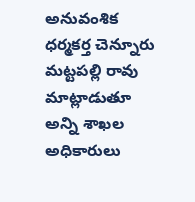అనువంశిక ధర్మకర్త చెన్నూరు మట్టపల్లి రావు మాట్లాడుతూ అన్ని శాఖల అధికారులు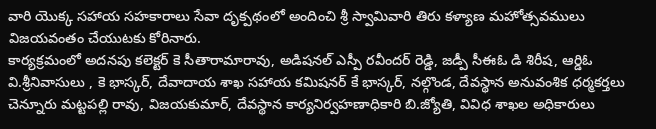వారి యొక్క సహాయ సహకారాలు సేవా దృక్పథంలో అందించి శ్రీ స్వామివారి తిరు కళ్యాణ మహోత్సవములు విజయవంతం చేయుటకు కోరినారు.
కార్యక్రమంలో అదనపు కలెక్టర్ కె సీతారామారావు, అడిషనల్ ఎస్పీ రవీందర్ రెడ్డి, జడ్పీ సీఈఓ డి శిరీష, ఆర్డిఓ వి.శ్రీనివాసులు , కె భాస్కర్, దేవాదాయ శాఖ సహాయ కమిషనర్ కే భాస్కర్, నల్గొండ, దేవస్థాన అనువంశిక ధర్మకర్తలు చెన్నూరు మట్టపల్లి రావు, విజయకుమార్, దేవస్థాన కార్యనిర్వహణాధికారి బి.జ్యోతి, వివిధ శాఖల అధికారులు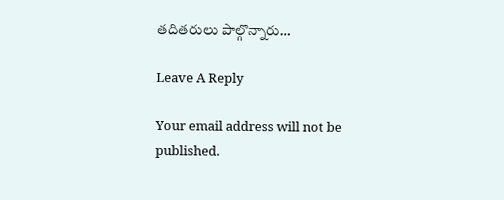తదితరులు పాల్గొన్నారు…

Leave A Reply

Your email address will not be published.